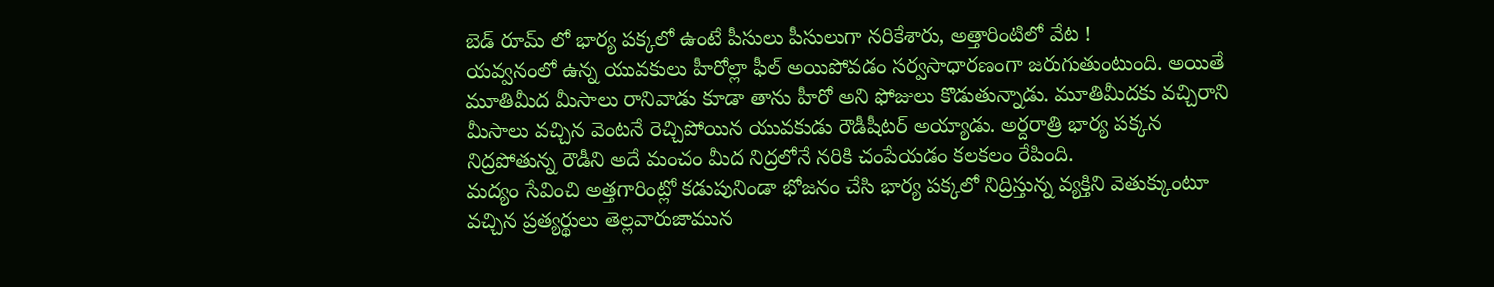బెడ్ రూమ్ లో భార్య పక్కలో ఉంటే పీసులు పీసులుగా నరికేశారు, అత్తారింటిలో వేట !
యవ్వనంలో ఉన్న యువకులు హీరోల్లా ఫీల్ అయిపోవడం సర్వసాధారణంగా జరుగుతుంటుంది. అయితే మూతిమీద మీసాలు రానివాడు కూడా తాను హీరో అని ఫోజులు కొడుతున్నాడు. మూతిమీదకు వచ్చిరాని మీసాలు వచ్చిన వెంటనే రెచ్చిపోయిన యువకుడు రౌడీషీటర్ అయ్యాడు. అర్దరాత్రి భార్య పక్కన నిద్రపోతున్న రౌడీని అదే మంచం మీద నిద్రలోనే నరికి చంపేయడం కలకలం రేపింది.
మద్యం సేవించి అత్తగారింట్లో కడుపునిండా భోజనం చేసి భార్య పక్కలో నిద్రిస్తున్న వ్యక్తిని వెతుక్కుంటూ వచ్చిన ప్రత్యర్థులు తెల్లవారుజామున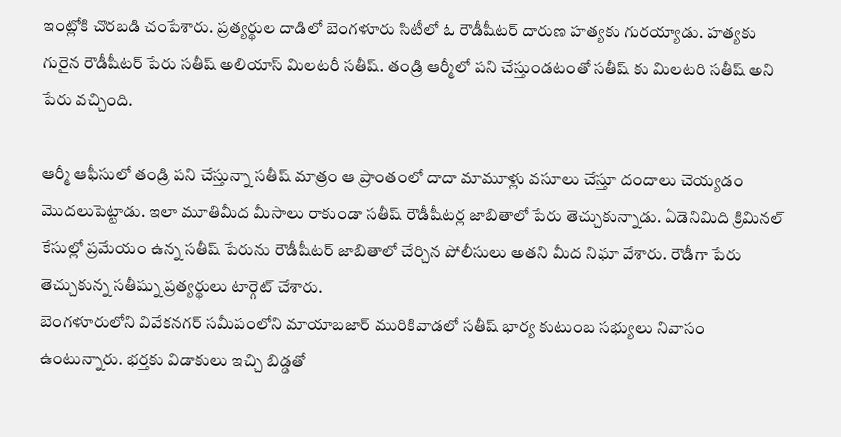ఇంట్లోకి చొరబడి చంపేశారు. ప్రత్యర్థుల దాడిలో బెంగళూరు సిటీలో ఓ రౌడీషీటర్ దారుణ హత్యకు గురయ్యాడు. హత్యకు గురైన రౌడీషీటర్ పేరు సతీష్ అలియాస్ మిలటరీ సతీష్. తండ్రి ఆర్మీలో పని చేస్తుండటంతో సతీష్ కు మిలటరి సతీష్ అని పేరు వచ్చింది.

ఆర్మీ ఆఫీసులో తండ్రి పని చేస్తున్నా సతీష్ మాత్రం ఆ ప్రాంతంలో దాదా మామూళ్లు వసూలు చేస్తూ దందాలు చెయ్యడం మొదలుపెట్టాడు. ఇలా మూతిమీద మీసాలు రాకుండా సతీష్ రౌడీషీటర్ల జాబితాలో పేరు తెచ్చుకున్నాడు. ఏడెనిమిది క్రిమినల్ కేసుల్లో ప్రమేయం ఉన్న సతీష్ పేరును రౌడీషీటర్ జాబితాలో చేర్చిన పోలీసులు అతని మీద నిఘా వేశారు. రౌడీగా పేరు తెచ్చుకున్న సతీష్ను ప్రత్యర్థులు టార్గెట్ చేశారు.
బెంగళూరులోని వివేకనగర్ సమీపంలోని మాయాబజార్ మురికివాడలో సతీష్ భార్య కుటుంబ సభ్యులు నివాసం ఉంటున్నారు. భర్తకు విడాకులు ఇచ్చి బిడ్డతో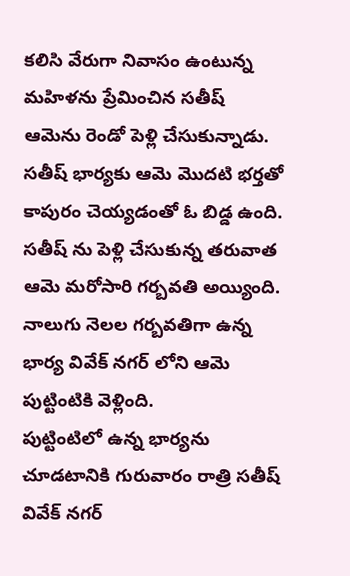కలిసి వేరుగా నివాసం ఉంటున్న మహిళను ప్రేమించిన సతీష్ ఆమెను రెండో పెళ్లి చేసుకున్నాడు. సతీష్ భార్యకు ఆమె మొదటి భర్తతో కాపురం చెయ్యడంతో ఓ బిడ్డ ఉంది. సతీష్ ను పెళ్లి చేసుకున్న తరువాత ఆమె మరోసారి గర్బవతి అయ్యింది. నాలుగు నెలల గర్బవతిగా ఉన్న భార్య వివేక్ నగర్ లోని ఆమె పుట్టింటికి వెళ్లింది.
పుట్టింటిలో ఉన్న భార్యను చూడటానికి గురువారం రాత్రి సతీష్ వివేక్ నగర్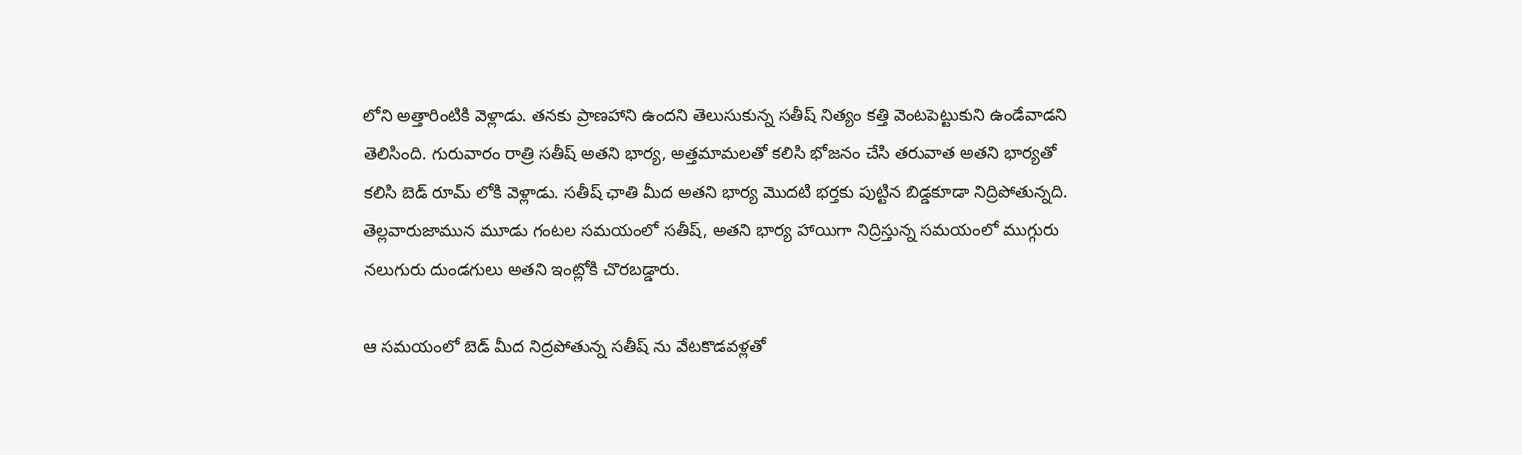లోని అత్తారింటికి వెళ్లాడు. తనకు ప్రాణహాని ఉందని తెలుసుకున్న సతీష్ నిత్యం కత్తి వెంటపెట్టుకుని ఉండేవాడని తెలిసింది. గురువారం రాత్రి సతీష్ అతని భార్య, అత్తమామలతో కలిసి భోజనం చేసి తరువాత అతని భార్యతో కలిసి బెడ్ రూమ్ లోకి వెళ్లాడు. సతీష్ ఛాతి మీద అతని భార్య మొదటి భర్తకు పుట్టిన బిడ్డకూడా నిద్రిపోతున్నది. తెల్లవారుజామున మూడు గంటల సమయంలో సతీష్, అతని భార్య హాయిగా నిద్రిస్తున్న సమయంలో ముగ్గురు నలుగురు దుండగులు అతని ఇంట్లోకి చొరబడ్డారు.

ఆ సమయంలో బెడ్ మీద నిద్రపోతున్న సతీష్ ను వేటకొడవళ్లతో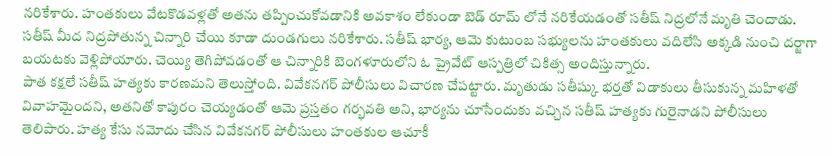నరికేశారు. హంతకులు వేటకొడవళ్లతో అతను తప్పించుకోవడానికి అవకాశం లేకుండా బెడ్ రూమ్ లోనే నరికేయడంతో సతీష్ నిద్రలోనే మృతి చెందాడు. సతీష్ మీద నిద్రపోతున్న చిన్నారి చేయి కూడా దుండగులు నరికేశారు. సతీష్ భార్య, ఆమె కుటుంబ సభ్యులను హంతకులు వదిలేసి అక్కడి నుంచి దర్జాగా బయటకు వెళ్లిపోయారు. చెయ్యి తెగిపోవడంతో ఆ చిన్నారికి బెంగళూరులోని ఓ ప్రైవేట్ ఆస్పత్రిలో చికిత్స అందిస్తున్నారు.
పాత కక్షలే సతీష్ హత్యకు కారణమని తెలుస్తోంది. వివేకనగర్ పోలీసులు విచారణ చేపట్టారు. మృతుడు సతీష్కు భర్తతో విడాకులు తీసుకున్న మహిళతో వివాహమైందని, అతనితో కాపురం చెయ్యడంతో ఆమె ప్రస్తతం గర్భవతి అని, భార్యను చూసేందుకు వచ్చిన సతీష్ హత్యకు గురైనాడని పోలీసులు తెలిపారు. హత్య కేసు నమోదు చేసిన వివేకనగర్ పోలీసులు హంతకుల ఆచూకీ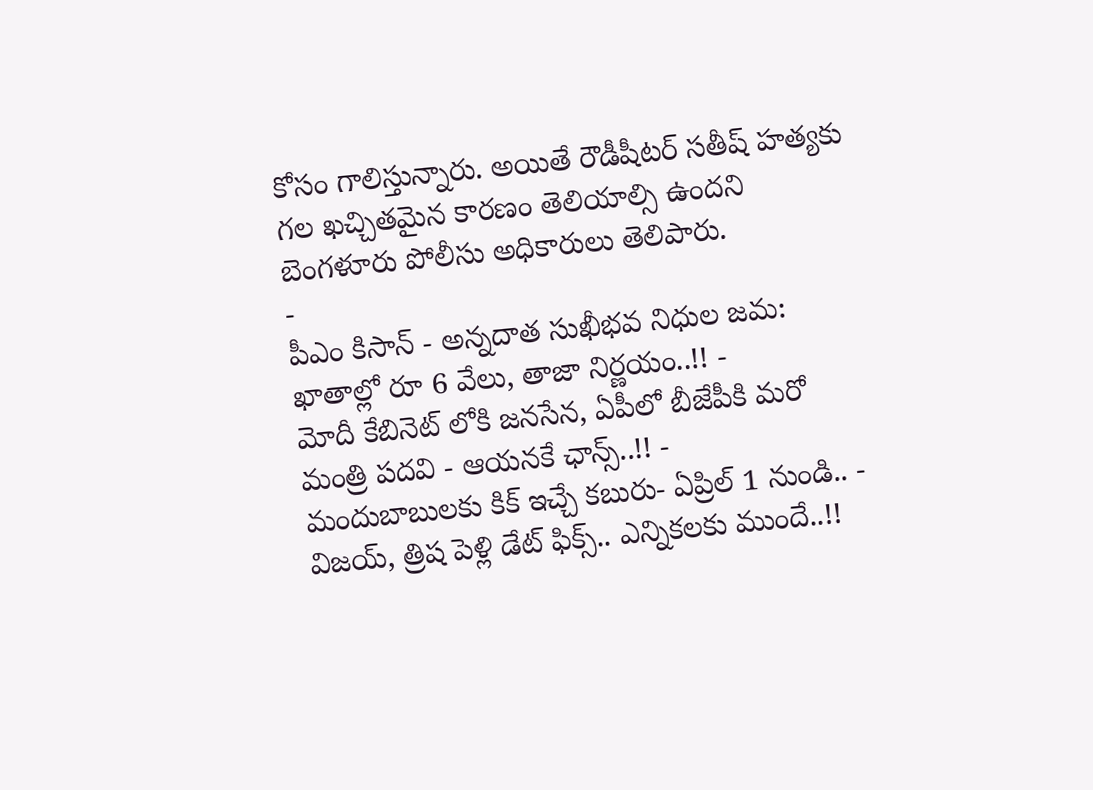కోసం గాలిస్తున్నారు. అయితే రౌడీషీటర్ సతీష్ హత్యకు గల ఖచ్చితమైన కారణం తెలియాల్సి ఉందని బెంగళూరు పోలీసు అధికారులు తెలిపారు.
-
పీఎం కిసాన్ - అన్నదాత సుఖీభవ నిధుల జమ: ఖాతాల్లో రూ 6 వేలు, తాజా నిర్ణయం..!! -
మోదీ కేబినెట్ లోకి జనసేన, ఏపీలో బీజేపీకి మరో మంత్రి పదవి - ఆయనకే ఛాన్స్..!! -
మందుబాబులకు కిక్ ఇచ్చే కబురు- ఏప్రిల్ 1 నుండి.. -
విజయ్, త్రిష పెళ్లి డేట్ ఫిక్స్.. ఎన్నికలకు ముందే..!!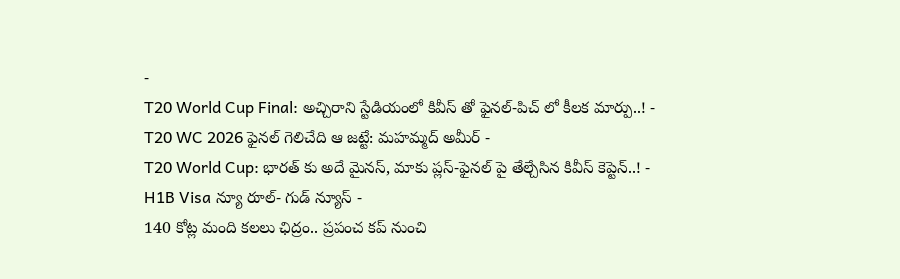-
T20 World Cup Final: అచ్చిరాని స్టేడియంలో కివీస్ తో ఫైనల్-పిచ్ లో కీలక మార్పు..! -
T20 WC 2026 ఫైనల్ గెలిచేది ఆ జట్టే: మహమ్మద్ అమీర్ -
T20 World Cup: భారత్ కు అదే మైనస్, మాకు ప్లస్-ఫైనల్ పై తేల్చేసిన కివీస్ కెప్టెన్..! -
H1B Visa న్యూ రూల్- గుడ్ న్యూస్ -
140 కోట్ల మంది కలలు ఛిద్రం.. ప్రపంచ కప్ నుంచి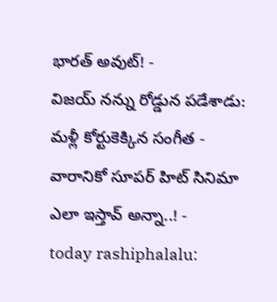భారత్ అవుట్! -
విజయ్ నన్ను రోడ్డున పడేశాడు: మళ్లీ కోర్టుకెక్కిన సంగీత -
వారానికో సూపర్ హిట్ సినిమా ఎలా ఇస్తావ్ అన్నా..! -
today rashiphalalu: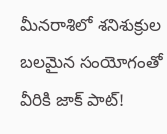మీనరాశిలో శనిశుక్రుల బలమైన సంయోగంతో వీరికి జాక్ పాట్!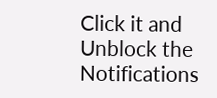Click it and Unblock the Notifications